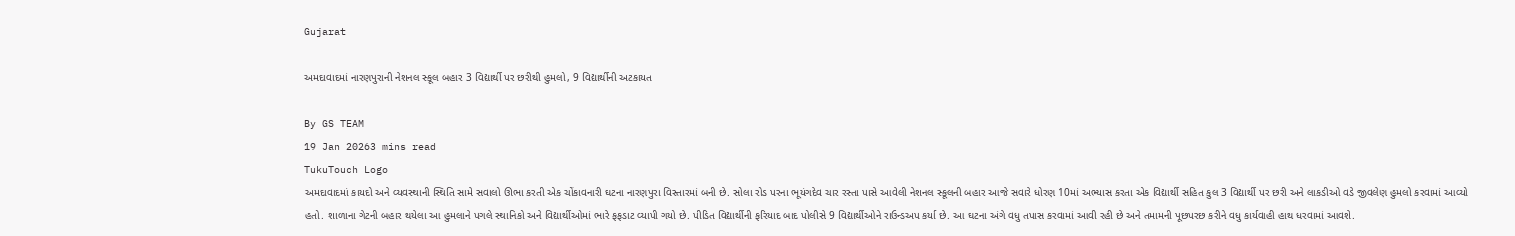Gujarat

અમદાવાદમાં નારણપુરાની નેશનલ સ્કૂલ બહાર 3 વિદ્યાર્થી પર છરીથી હુમલો, 9 વિદ્યાર્થીની અટકાયત

By GS TEAM
19 Jan 20263 mins read
TukuTouch Logo
અમદાવાદમાં કાયદો અને વ્યવસ્થાની સ્થિતિ સામે સવાલો ઊભા કરતી એક ચોંકાવનારી ઘટના નારણપુરા વિસ્તારમાં બની છે. સોલા રોડ પરના ભૂયંગદેવ ચાર રસ્તા પાસે આવેલી નેશનલ સ્કૂલની બહાર આજે સવારે ધોરણ 10માં અભ્યાસ કરતા એક વિદ્યાર્થી સહિત કુલ 3 વિદ્યાર્થી પર છરી અને લાકડીઓ વડે જીવલેણ હુમલો કરવામાં આવ્યો હતો. શાળાના ગેટની બહાર થયેલા આ હુમલાને પગલે સ્થાનિકો અને વિદ્યાર્થીઓમાં ભારે ફફડાટ વ્યાપી ગયો છે. પીડિત વિદ્યાર્થીની ફરિયાદ બાદ પોલીસે 9 વિદ્યાર્થીઓને રાઉન્ડઅપ કર્યા છે. આ ઘટના અંગે વધુ તપાસ કરવામાં આવી રહી છે અને તમામની પૂછપરછ કરીને વધુ કાર્યવાહી હાથ ધરવામાં આવશે.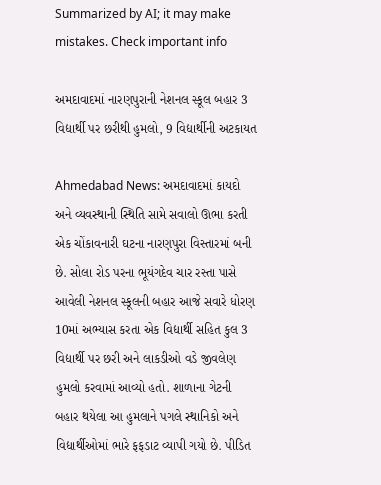Summarized by AI; it may make mistakes. Check important info

અમદાવાદમાં નારણપુરાની નેશનલ સ્કૂલ બહાર 3 વિદ્યાર્થી પર છરીથી હુમલો, 9 વિદ્યાર્થીની અટકાયત

Ahmedabad News: અમદાવાદમાં કાયદો અને વ્યવસ્થાની સ્થિતિ સામે સવાલો ઊભા કરતી એક ચોંકાવનારી ઘટના નારણપુરા વિસ્તારમાં બની છે. સોલા રોડ પરના ભૂયંગદેવ ચાર રસ્તા પાસે આવેલી નેશનલ સ્કૂલની બહાર આજે સવારે ધોરણ 10માં અભ્યાસ કરતા એક વિદ્યાર્થી સહિત કુલ 3 વિદ્યાર્થી પર છરી અને લાકડીઓ વડે જીવલેણ હુમલો કરવામાં આવ્યો હતો. શાળાના ગેટની બહાર થયેલા આ હુમલાને પગલે સ્થાનિકો અને વિદ્યાર્થીઓમાં ભારે ફફડાટ વ્યાપી ગયો છે. પીડિત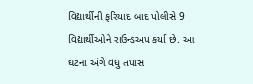વિદ્યાર્થીની ફરિયાદ બાદ પોલીસે 9 વિદ્યાર્થીઓને રાઉન્ડઅપ કર્યા છે. આ ઘટના અંગે વધુ તપાસ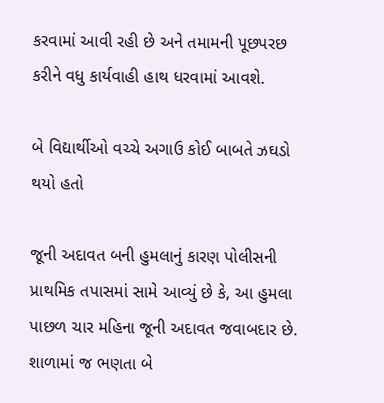કરવામાં આવી રહી છે અને તમામની પૂછપરછ કરીને વધુ કાર્યવાહી હાથ ધરવામાં આવશે.

બે વિદ્યાર્થીઓ વચ્ચે અગાઉ કોઈ બાબતે ઝઘડો થયો હતો

જૂની અદાવત બની હુમલાનું કારણ પોલીસની પ્રાથમિક તપાસમાં સામે આવ્યું છે કે, આ હુમલા પાછળ ચાર મહિના જૂની અદાવત જવાબદાર છે. શાળામાં જ ભણતા બે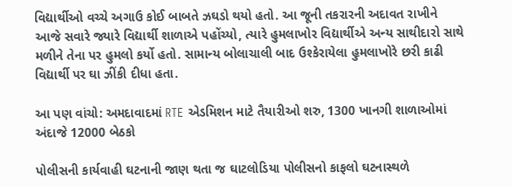વિદ્યાર્થીઓ વચ્ચે અગાઉ કોઈ બાબતે ઝઘડો થયો હતો. આ જૂની તકરારની અદાવત રાખીને આજે સવારે જ્યારે વિદ્યાર્થી શાળાએ પહોંચ્યો, ત્યારે હુમલાખોર વિદ્યાર્થીએ અન્ય સાથીદારો સાથે મળીને તેના પર હુમલો કર્યો હતો. સામાન્ય બોલાચાલી બાદ ઉશ્કેરાયેલા હુમલાખોરે છરી કાઢી વિદ્યાર્થી પર ઘા ઝીંકી દીધા હતા.

આ પણ વાંચો: અમદાવાદમાં RTE એડમિશન માટે તૈયારીઓ શરુ, 1300 ખાનગી શાળાઓમાં અંદાજે 12000 બેઠકો

પોલીસની કાર્યવાહી ઘટનાની જાણ થતા જ ઘાટલોડિયા પોલીસનો કાફલો ઘટનાસ્થળે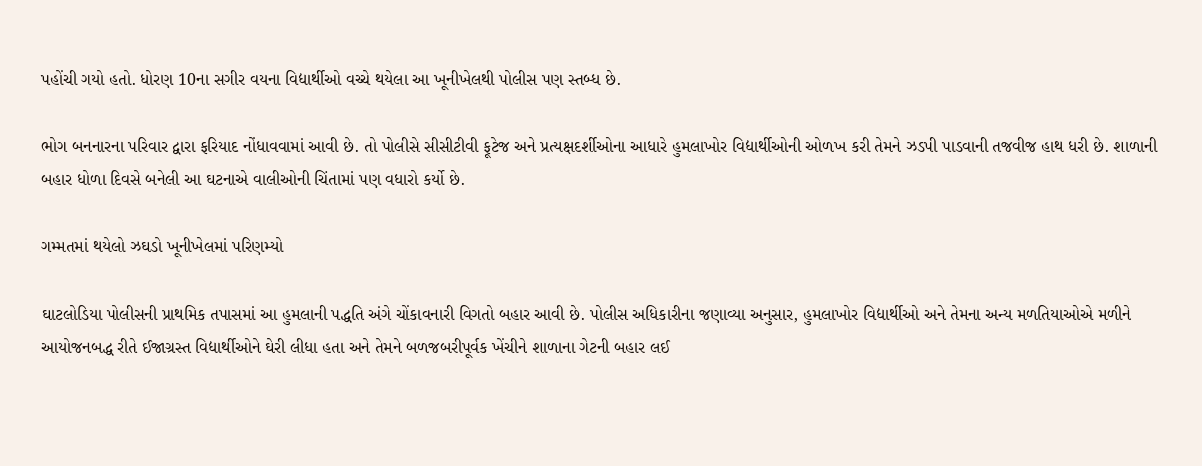પહોંચી ગયો હતો. ધોરણ 10ના સગીર વયના વિદ્યાર્થીઓ વચ્ચે થયેલા આ ખૂનીખેલથી પોલીસ પણ સ્તબ્ધ છે.

ભોગ બનનારના પરિવાર દ્વારા ફરિયાદ નોંધાવવામાં આવી છે. તો પોલીસે સીસીટીવી ફૂટેજ અને પ્રત્યક્ષદર્શીઓના આધારે હુમલાખોર વિદ્યાર્થીઓની ઓળખ કરી તેમને ઝડપી પાડવાની તજવીજ હાથ ધરી છે. શાળાની બહાર ધોળા દિવસે બનેલી આ ઘટનાએ વાલીઓની ચિંતામાં પણ વધારો કર્યો છે.

ગમ્મતમાં થયેલો ઝઘડો ખૂનીખેલમાં પરિણમ્યો

ઘાટલોડિયા પોલીસની પ્રાથમિક તપાસમાં આ હુમલાની પદ્ધતિ અંગે ચોંકાવનારી વિગતો બહાર આવી છે. પોલીસ અધિકારીના જણાવ્યા અનુસાર, હુમલાખોર વિદ્યાર્થીઓ અને તેમના અન્ય મળતિયાઓએ મળીને આયોજનબદ્ધ રીતે ઈજાગ્રસ્ત વિદ્યાર્થીઓને ઘેરી લીધા હતા અને તેમને બળજબરીપૂર્વક ખેંચીને શાળાના ગેટની બહાર લઈ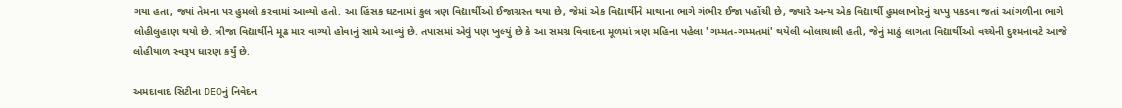ગયા હતા, જ્યાં તેમના પર હુમલો કરવામાં આવ્યો હતો. આ હિંસક ઘટનામાં કુલ ત્રણ વિદ્યાર્થીઓ ઈજાગ્રસ્ત થયા છે, જેમાં એક વિદ્યાર્થીને માથાના ભાગે ગંભીર ઈજા પહોંચી છે, જ્યારે અન્ય એક વિદ્યાર્થી હુમલાખોરનું ચપ્પુ પકડવા જતાં આંગળીના ભાગે લોહીલુહાણ થયો છે. ત્રીજા વિદ્યાર્થીને મૂઢ માર વાગ્યો હોવાનું સામે આવ્યું છે. તપાસમાં એવું પણ ખુલ્યું છે કે આ સમગ્ર વિવાદના મૂળમાં ત્રણ મહિના પહેલા 'ગમ્મત-ગમ્મતમાં' થયેલી બોલાચાલી હતી, જેનું માઠું લાગતા વિદ્યાર્થીઓ વચ્ચેની દુશ્મનાવટે આજે લોહીયાળ સ્વરૂપ ધારણ કર્યું છે.

અમદાવાદ સિટીના DEOનું નિવેદન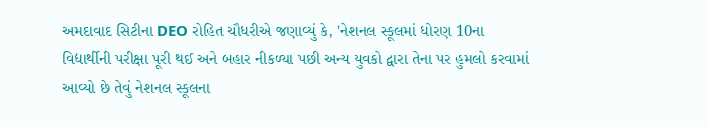અમદાવાદ સિટીના DEO રોહિત ચૌધરીએ જણાવ્યું કે, 'નેશનલ સ્કૂલમાં ધોરણ 10ના વિદ્યાર્થીની પરીક્ષા પૂરી થઈ અને બહાર નીકળ્યા પછી અન્ય યુવકો દ્વારા તેના પર હુમલો કરવામાં આવ્યો છે તેવું નેશનલ સ્કૂલના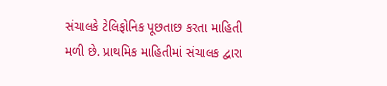સંચાલકે ટેલિફોનિક પૂછતાછ કરતા માહિતી મળી છે. પ્રાથમિક માહિતીમાં સંચાલક દ્વારા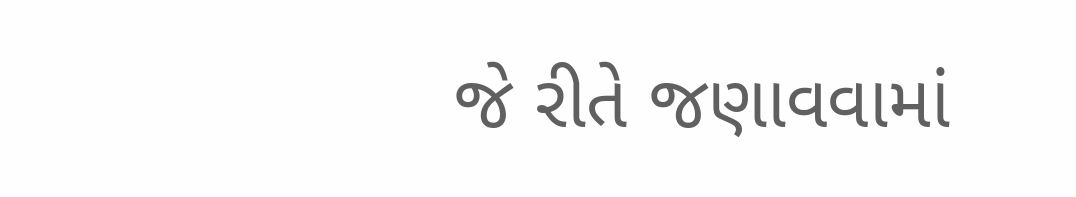જે રીતે જણાવવામાં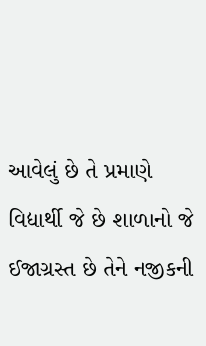આવેલું છે તે પ્રમાણે વિદ્યાર્થી જે છે શાળાનો જે ઈજાગ્રસ્ત છે તેને નજીકની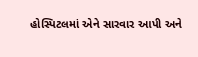હોસ્પિટલમાં એને સારવાર આપી અને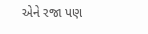એને રજા પણ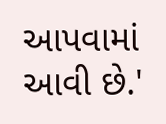આપવામાં આવી છે.'